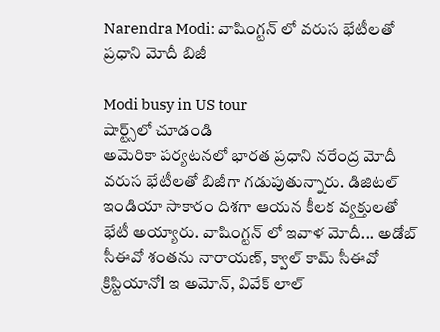Narendra Modi: వాషింగ్టన్ లో వరుస భేటీలతో ప్రధాని మోదీ బిజీ

Modi busy in US tour
షార్ట్స్‌లో చూడండి
అమెరికా పర్యటనలో భారత ప్రధాని నరేంద్ర మోదీ వరుస భేటీలతో బిజీగా గడుపుతున్నారు. డిజిటల్ ఇండియా సాకారం దిశగా ఆయన కీలక వ్యక్తులతో భేటీ అయ్యారు. వాషింగ్టన్ లో ఇవాళ మోదీ... అడోబ్ సీఈవో శంతను నారాయణ్, క్వాల్ కామ్ సీఈవో క్రిస్టియానోl ఇ అమోన్, వివేక్ లాల్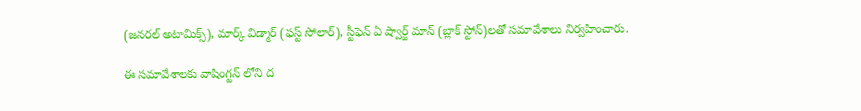(జనరల్ అటామిక్స్), మార్క్ విడ్మార్ (ఫస్ట్ సోలార్), స్టీఫెన్ ఏ ష్వార్జ్ మాన్ (బ్లాక్ స్టోన్)లతో సమావేశాలు నిర్వహించారు.

ఈ సమావేశాలకు వాషింగ్టన్ లోని ద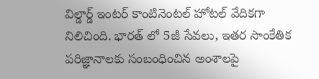విల్డార్డ్ ఇంటర్ కాంటినెంటల్ హోటల్ వేదికగా నిలిచింది. భారత్ లో 5జీ సేవలు, ఇతర సాంకేతిక పరిజ్ఞానాలకు సంబంధించిన అంశాలపై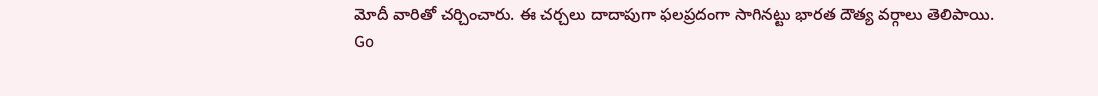మోదీ వారితో చర్చించారు. ఈ చర్చలు దాదాపుగా ఫలప్రదంగా సాగినట్టు భారత దౌత్య వర్గాలు తెలిపాయి.
Go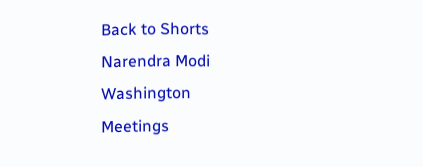Back to Shorts
Narendra Modi
Washington
Meetings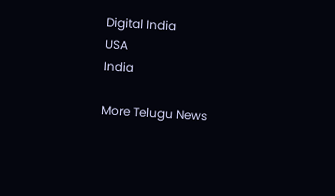Digital India
USA
India

More Telugu News